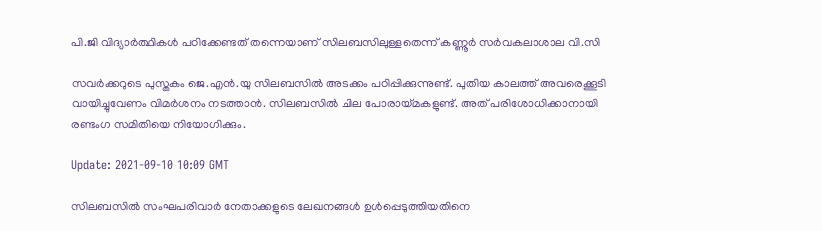പി.ജി വിദ്യാര്‍ത്ഥികള്‍ പഠിക്കേണ്ടത് തന്നെയാണ് സിലബസിലുള്ളതെന്ന് കണ്ണൂര്‍ സര്‍വകലാശാല വി.സി

സവര്‍ക്കറുടെ പുസ്തകം ജെ.എന്‍.യു സിലബസില്‍ അടക്കം പഠിപ്പിക്കുന്നുണ്ട്. പുതിയ കാലത്ത് അവരെക്കൂടി വായിച്ചുവേണം വിമര്‍ശനം നടത്താന്‍. സിലബസില്‍ ചില പോരായ്മകളുണ്ട്. അത് പരിശോധിക്കാനായി രണ്ടംഗ സമിതിയെ നിയോഗിക്കും.

Update: 2021-09-10 10:09 GMT

സിലബസില്‍ സംഘപരിവാര്‍ നേതാക്കളുടെ ലേഖനങ്ങള്‍ ഉള്‍പ്പെടുത്തിയതിനെ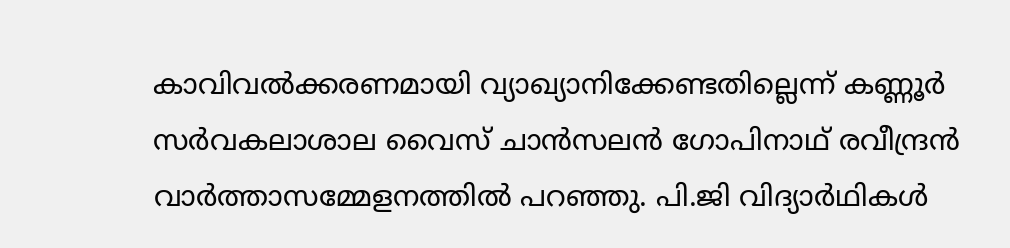കാവിവല്‍ക്കരണമായി വ്യാഖ്യാനിക്കേണ്ടതില്ലെന്ന് കണ്ണൂര്‍ സര്‍വകലാശാല വൈസ് ചാന്‍സലന്‍ ഗോപിനാഥ് രവീന്ദ്രന്‍ വാര്‍ത്താസമ്മേളനത്തില്‍ പറഞ്ഞു. പി.ജി വിദ്യാര്‍ഥികള്‍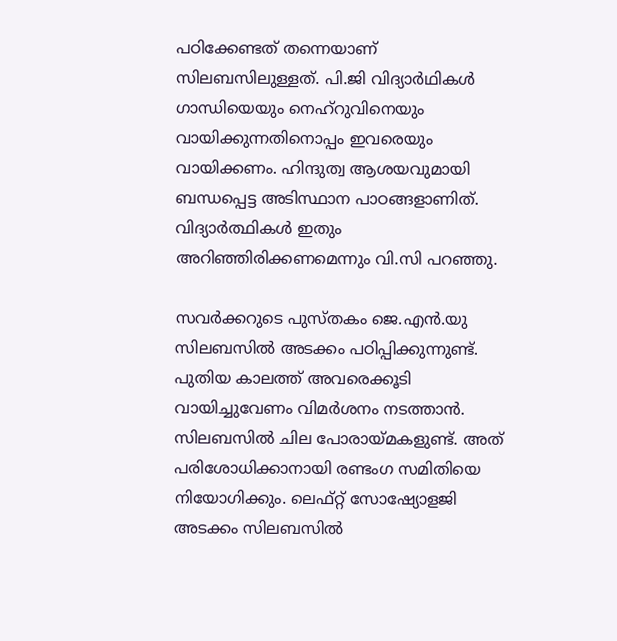പഠിക്കേണ്ടത് തന്നെയാണ് സിലബസിലുള്ളത്. പി.ജി വിദ്യാര്‍ഥികള്‍ ഗാന്ധിയെയും നെഹ്‌റുവിനെയും വായിക്കുന്നതിനൊപ്പം ഇവരെയും വായിക്കണം. ഹിന്ദുത്വ ആശയവുമായി ബന്ധപ്പെട്ട അടിസ്ഥാന പാഠങ്ങളാണിത്. വിദ്യാര്‍ത്ഥികള്‍ ഇതും അറിഞ്ഞിരിക്കണമെന്നും വി.സി പറഞ്ഞു.

സവര്‍ക്കറുടെ പുസ്തകം ജെ.എന്‍.യു സിലബസില്‍ അടക്കം പഠിപ്പിക്കുന്നുണ്ട്. പുതിയ കാലത്ത് അവരെക്കൂടി വായിച്ചുവേണം വിമര്‍ശനം നടത്താന്‍. സിലബസില്‍ ചില പോരായ്മകളുണ്ട്. അത് പരിശോധിക്കാനായി രണ്ടംഗ സമിതിയെ നിയോഗിക്കും. ലെഫ്റ്റ് സോഷ്യോളജി അടക്കം സിലബസില്‍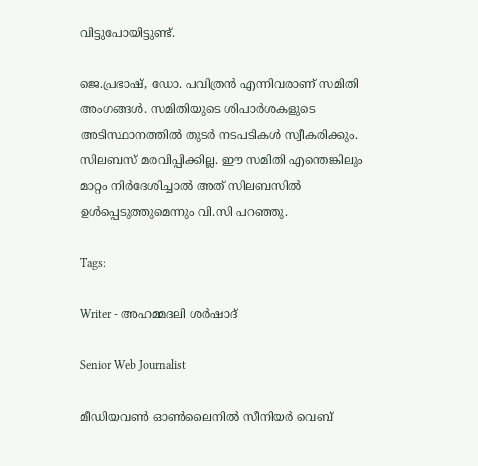വിട്ടുപോയിട്ടുണ്ട്.

ജെ.പ്രഭാഷ്, ഡോ. പവിത്രന്‍ എന്നിവരാണ് സമിതി അംഗങ്ങള്‍. സമിതിയുടെ ശിപാര്‍ശകളുടെ അടിസ്ഥാനത്തില്‍ തുടര്‍ നടപടികള്‍ സ്വീകരിക്കും. സിലബസ് മരവിപ്പിക്കില്ല. ഈ സമിതി എന്തെങ്കിലും മാറ്റം നിര്‍ദേശിച്ചാല്‍ അത് സിലബസില്‍ ഉള്‍പ്പെടുത്തുമെന്നും വി.സി പറഞ്ഞു.

Tags:

Writer - അഹമ്മദലി ശര്‍ഷാദ്

Senior Web Journalist

മീഡിയവൺ ഓൺലൈനിൽ സീനിയർ വെബ്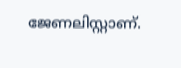ജേണലിസ്റ്റാണ്.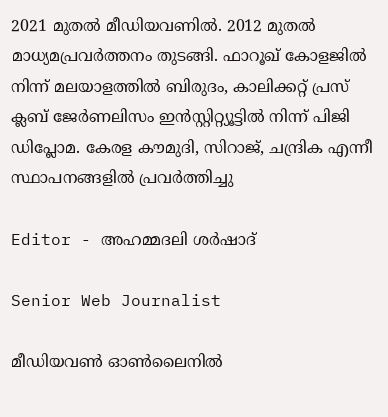2021 മുതൽ മീഡിയവണിൽ. 2012 മുതൽ മാധ്യമപ്രവർത്തനം തുടങ്ങി. ഫാറൂഖ് കോളജിൽ നിന്ന് മലയാളത്തിൽ ബിരുദം, കാലിക്കറ്റ് പ്രസ് ക്ലബ് ജേർണലിസം ഇൻസ്റ്റിറ്റ്യൂട്ടിൽ നിന്ന് പിജി ഡിപ്ലോമ. കേരള കൗമുദി, സിറാജ്, ചന്ദ്രിക എന്നീ സ്ഥാപനങ്ങളിൽ പ്രവർത്തിച്ചു

Editor - അഹമ്മദലി ശര്‍ഷാദ്

Senior Web Journalist

മീഡിയവൺ ഓൺലൈനിൽ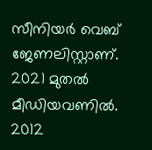സീനിയർ വെബ് ജേണലിസ്റ്റാണ്. 2021 മുതൽ മീഡിയവണിൽ. 2012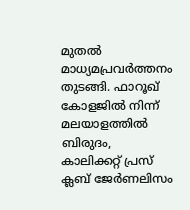മുതൽ മാധ്യമപ്രവർത്തനം തുടങ്ങി. ഫാറൂഖ് കോളജിൽ നിന്ന് മലയാളത്തിൽ ബിരുദം, കാലിക്കറ്റ് പ്രസ് ക്ലബ് ജേർണലിസം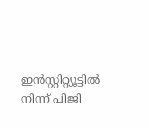ഇൻസ്റ്റിറ്റ്യൂട്ടിൽ നിന്ന് പിജി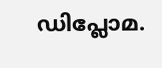ഡിപ്ലോമ.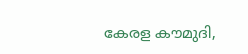കേരള കൗമുദി,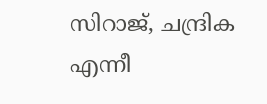സിറാജ്, ചന്ദ്രിക എന്നീ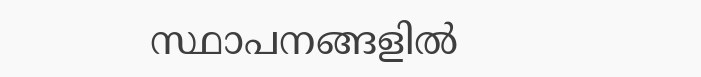സ്ഥാപനങ്ങളിൽ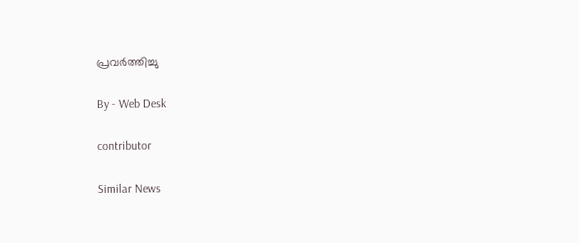പ്രവർത്തിച്ചു

By - Web Desk

contributor

Similar News